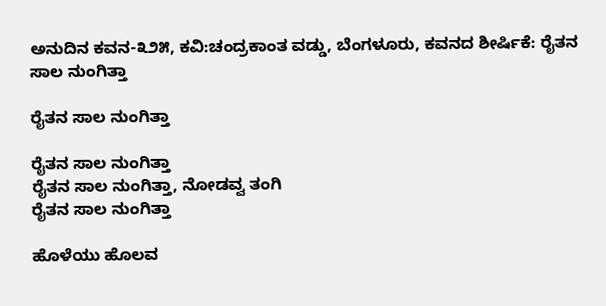ಅನುದಿನ ಕವನ-೩೨೫, ಕವಿ:ಚಂದ್ರಕಾಂತ ವಡ್ಡು, ಬೆಂಗಳೂರು, ಕವನದ ಶೀರ್ಷಿಕೆ: ರೈತನ ಸಾಲ ನುಂಗಿತ್ತಾ

ರೈತನ ಸಾಲ ನುಂಗಿತ್ತಾ

ರೈತನ ಸಾಲ ನುಂಗಿತ್ತಾ
ರೈತನ ಸಾಲ ನುಂಗಿತ್ತಾ, ನೋಡವ್ವ ತಂಗಿ
ರೈತನ ಸಾಲ ನುಂಗಿತ್ತಾ

ಹೊಳೆಯು ಹೊಲವ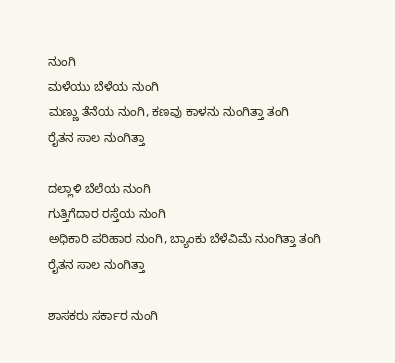ನುಂಗಿ
ಮಳೆಯು ಬೆಳೆಯ ನುಂಗಿ
ಮಣ್ಣು ತೆನೆಯ ನುಂಗಿ, ಕಣವು ಕಾಳನು ನುಂಗಿತ್ತಾ ತಂಗಿ
ರೈತನ ಸಾಲ ನುಂಗಿತ್ತಾ

ದಲ್ಲಾಳಿ ಬೆಲೆಯ ನುಂಗಿ
ಗುತ್ತಿಗೆದಾರ ರಸ್ತೆಯ ನುಂಗಿ
ಅಧಿಕಾರಿ ಪರಿಹಾರ ನುಂಗಿ, ಬ್ಯಾಂಕು ಬೆಳೆವಿಮೆ ನುಂಗಿತ್ತಾ ತಂಗಿ
ರೈತನ ಸಾಲ ನುಂಗಿತ್ತಾ

ಶಾಸಕರು ಸರ್ಕಾರ ನುಂಗಿ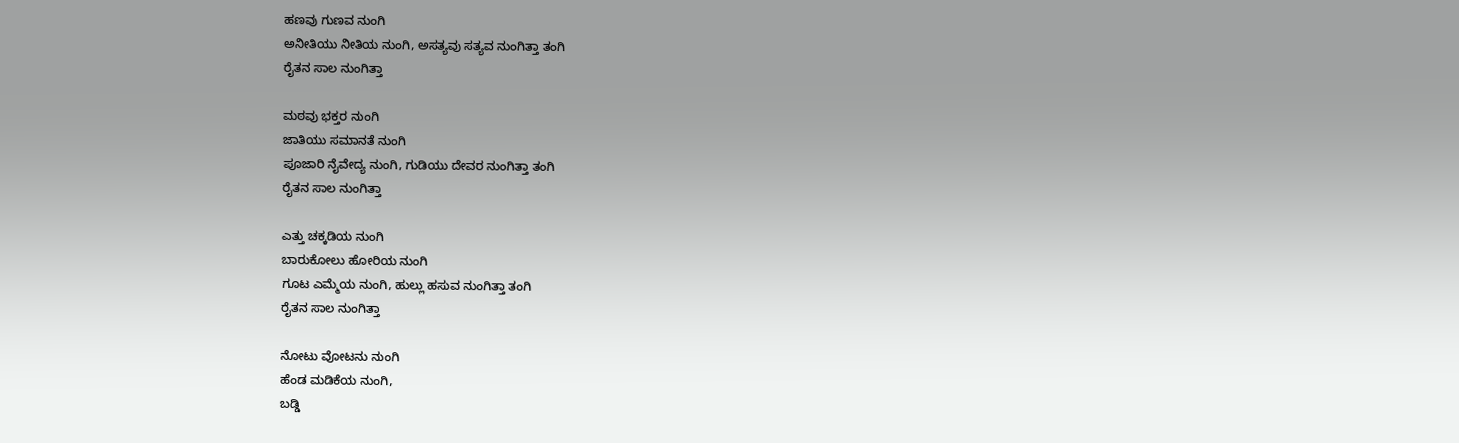ಹಣವು ಗುಣವ ನುಂಗಿ
ಅನೀತಿಯು ನೀತಿಯ ನುಂಗಿ, ಅಸತ್ಯವು ಸತ್ಯವ ನುಂಗಿತ್ತಾ ತಂಗಿ
ರೈತನ ಸಾಲ ನುಂಗಿತ್ತಾ

ಮಠವು ಭಕ್ತರ ನುಂಗಿ
ಜಾತಿಯು ಸಮಾನತೆ ನುಂಗಿ
ಪೂಜಾರಿ ನೈವೇದ್ಯ ನುಂಗಿ, ಗುಡಿಯು ದೇವರ ನುಂಗಿತ್ತಾ ತಂಗಿ
ರೈತನ ಸಾಲ ನುಂಗಿತ್ತಾ

ಎತ್ತು ಚಕ್ಕಡಿಯ ನುಂಗಿ
ಬಾರುಕೋಲು ಹೋರಿಯ ನುಂಗಿ
ಗೂಟ ಎಮ್ಮೆಯ ನುಂಗಿ, ಹುಲ್ಲು ಹಸುವ ನುಂಗಿತ್ತಾ ತಂಗಿ
ರೈತನ ಸಾಲ ನುಂಗಿತ್ತಾ

ನೋಟು ವೋಟನು ನುಂಗಿ
ಹೆಂಡ ಮಡಿಕೆಯ ನುಂಗಿ,
ಬಡ್ಡಿ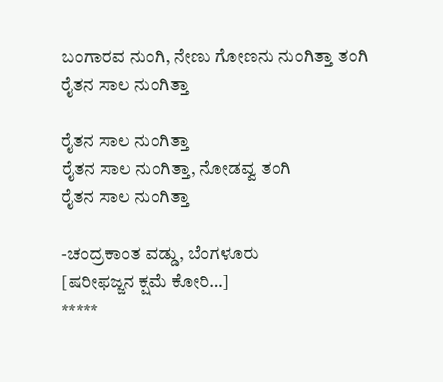ಬಂಗಾರವ ನುಂಗಿ, ನೇಣು ಗೋಣನು ನುಂಗಿತ್ತಾ ತಂಗಿ
ರೈತನ ಸಾಲ ನುಂಗಿತ್ತಾ

ರೈತನ ಸಾಲ ನುಂಗಿತ್ತಾ
ರೈತನ ಸಾಲ ನುಂಗಿತ್ತಾ, ನೋಡವ್ವ ತಂಗಿ
ರೈತನ ಸಾಲ ನುಂಗಿತ್ತಾ

-ಚಂದ್ರಕಾಂತ ವಡ್ಡು, ಬೆಂಗಳೂರು
[ಷರೀಫಜ್ಜನ ಕ್ಷಮೆ ಕೋರಿ…]
*****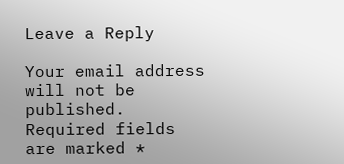Leave a Reply

Your email address will not be published. Required fields are marked *